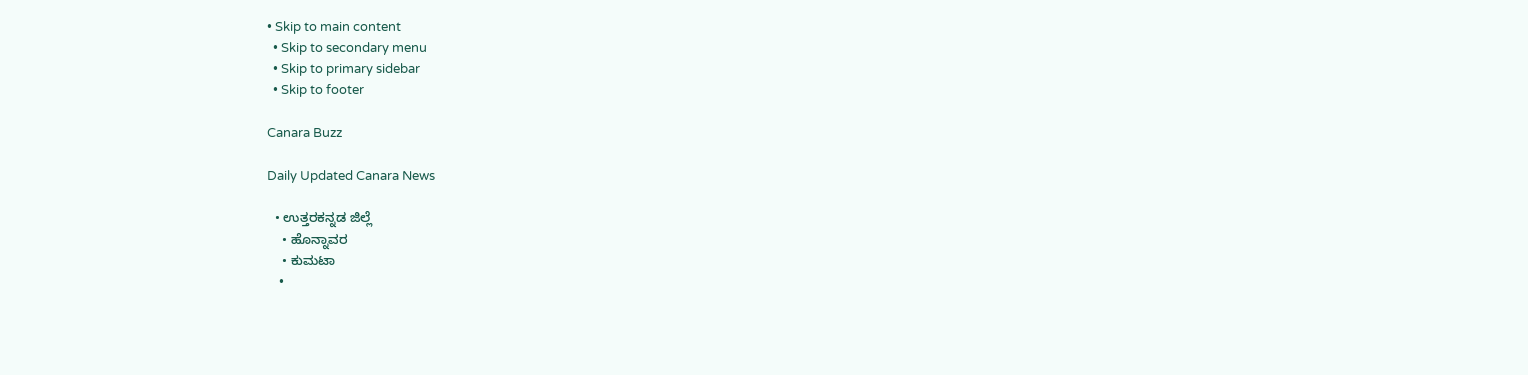• Skip to main content
  • Skip to secondary menu
  • Skip to primary sidebar
  • Skip to footer

Canara Buzz

Daily Updated Canara News

  • ಉತ್ತರಕನ್ನಡ ಜಿಲ್ಲೆ
    • ಹೊನ್ನಾವರ
    • ಕುಮಟಾ
    •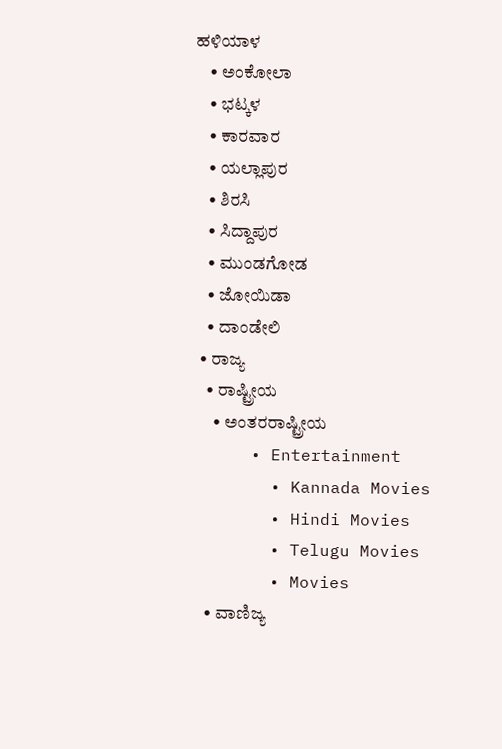ಹಳಿಯಾಳ
    • ಅಂಕೋಲಾ
    • ಭಟ್ಕಳ
    • ಕಾರವಾರ
    • ಯಲ್ಲಾಪುರ
    • ಶಿರಸಿ
    • ಸಿದ್ದಾಪುರ
    • ಮುಂಡಗೋಡ
    • ಜೋಯಿಡಾ
    • ದಾಂಡೇಲಿ
  • ರಾಜ್ಯ
    • ರಾಷ್ಟ್ರೀಯ
      • ಅಂತರರಾಷ್ಟ್ರೀಯ
      • Entertainment
        • Kannada Movies
        • Hindi Movies
        • Telugu Movies
        • Movies
    • ವಾಣಿಜ್ಯ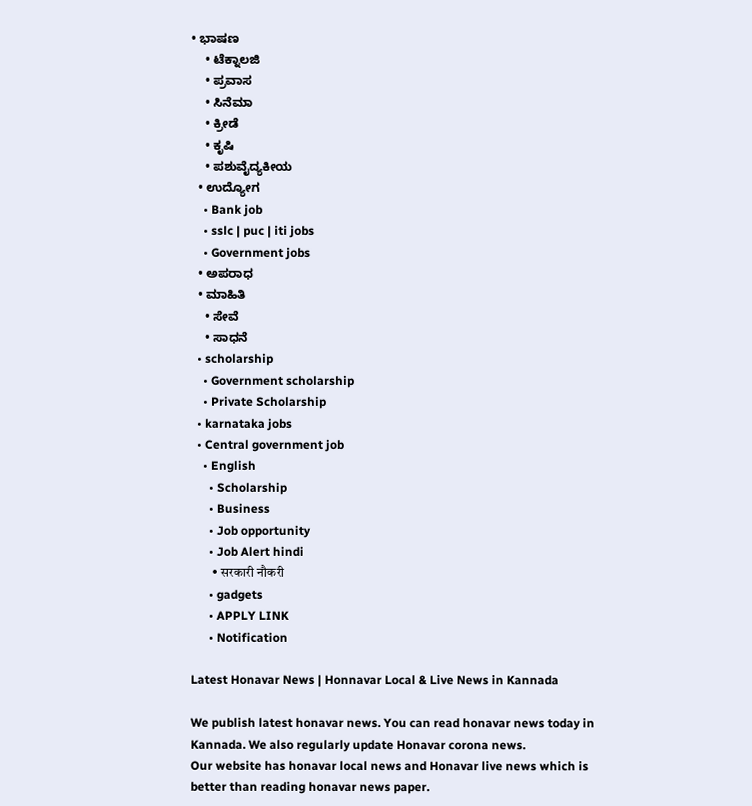• ಭಾಷಣ
    • ಟೆಕ್ನಾಲಜಿ
    • ಪ್ರವಾಸ
    • ಸಿನೆಮಾ
    • ಕ್ರೀಡೆ
    • ಕೃಷಿ
    • ಪಶುವೈದ್ಯಕೀಯ
  • ಉದ್ಯೋಗ
    • Bank job
    • sslc | puc | iti jobs
    • Government jobs
  • ಅಪರಾಧ
  • ಮಾಹಿತಿ
    • ಸೇವೆ
    • ಸಾಧನೆ
  • scholarship
    • Government scholarship
    • Private Scholarship
  • karnataka jobs
  • Central government job
    • English
      • Scholarship
      • Business
      • Job opportunity
      • Job Alert hindi
        • सरकारी नौकरी
      • gadgets
      • APPLY LINK
      • Notification

Latest Honavar News | Honnavar Local & Live News in Kannada

We publish latest honavar news. You can read honavar news today in Kannada. We also regularly update Honavar corona news.
Our website has honavar local news and Honavar live news which is better than reading honavar news paper.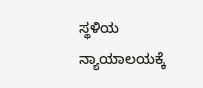ಸ್ಥಳಿಯ ನ್ಯಾಯಾಲಯಕ್ಕೆ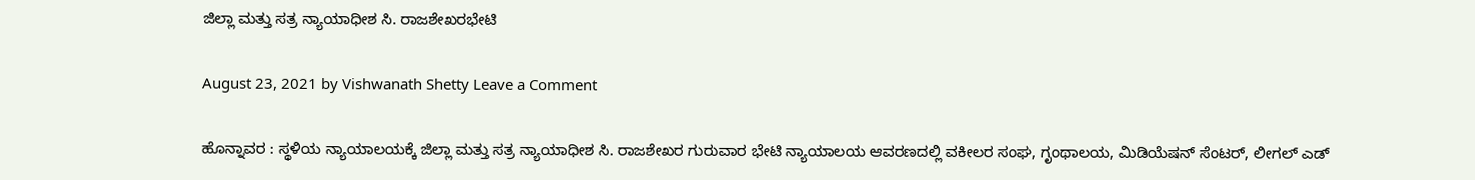ಜಿಲ್ಲಾ ಮತ್ತು ಸತ್ರ ನ್ಯಾಯಾಧೀಶ ಸಿ. ರಾಜಶೇಖರಭೇಟಿ

August 23, 2021 by Vishwanath Shetty Leave a Comment

ಹೊನ್ನಾವರ : ಸ್ಥಳಿಯ ನ್ಯಾಯಾಲಯಕ್ಕೆ ಜಿಲ್ಲಾ ಮತ್ತು ಸತ್ರ ನ್ಯಾಯಾಧೀಶ ಸಿ. ರಾಜಶೇಖರ ಗುರುವಾರ ಭೇಟಿ ನ್ಯಾಯಾಲಯ ಆವರಣದಲ್ಲಿ ವಕೀಲರ ಸಂಘ, ಗೃಂಥಾಲಯ, ಮಿಡಿಯೆಷನ್ ಸೆಂಟರ್, ಲೀಗಲ್ ಎಡ್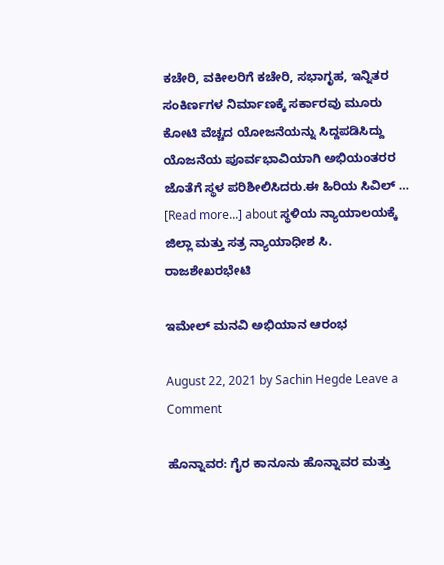ಕಚೇರಿ, ವಕೀಲರಿಗೆ ಕಚೇರಿ, ಸಭಾಗೃಹ, ಇನ್ನಿತರ ಸಂಕಿರ್ಣಗಳ ನಿರ್ಮಾಣಕ್ಕೆ ಸರ್ಕಾರವು ಮೂರು ಕೋಟಿ ವೆಚ್ಚದ ಯೋಜನೆಯನ್ನು ಸಿದ್ದಪಡಿಸಿದ್ದು ಯೊಜನೆಯ ಪೂರ್ವಭಾವಿಯಾಗಿ ಅಭಿಯಂತರರ ಜೊತೆಗೆ ಸ್ಥಳ ಪರಿಶೀಲಿಸಿದರು.ಈ ಹಿರಿಯ ಸಿವಿಲ್ … [Read more...] about ಸ್ಥಳಿಯ ನ್ಯಾಯಾಲಯಕ್ಕೆ ಜಿಲ್ಲಾ ಮತ್ತು ಸತ್ರ ನ್ಯಾಯಾಧೀಶ ಸಿ. ರಾಜಶೇಖರಭೇಟಿ

ಇಮೇಲ್ ಮನವಿ ಅಭಿಯಾನ ಆರಂಭ

August 22, 2021 by Sachin Hegde Leave a Comment

ಹೊನ್ನಾವರ: ಗೈರ ಕಾನೂನು ಹೊನ್ನಾವರ ಮತ್ತು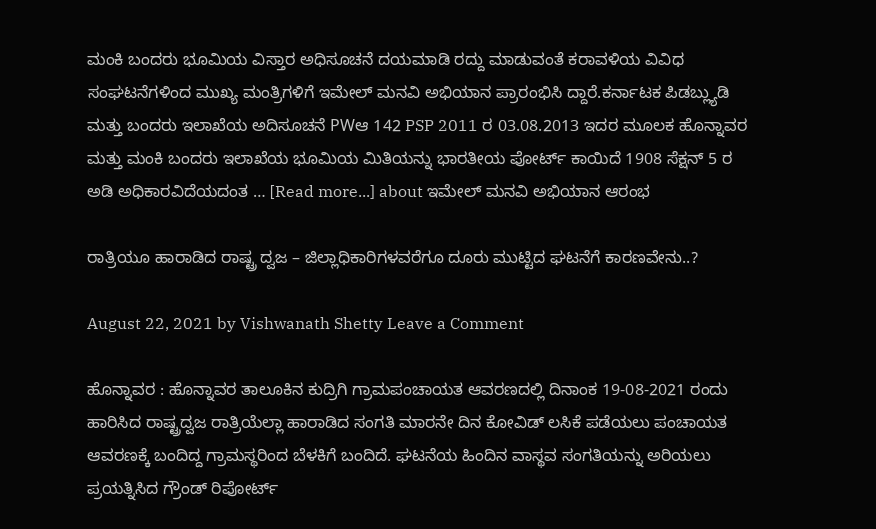ಮಂಕಿ ಬಂದರು ಭೂಮಿಯ ವಿಸ್ತಾರ ಅಧಿಸೂಚನೆ ದಯಮಾಡಿ ರದ್ದು ಮಾಡುವಂತೆ ಕರಾವಳಿಯ ವಿವಿಧ ಸಂಘಟನೆಗಳಿಂದ ಮುಖ್ಯ ಮಂತ್ರಿಗಳಿಗೆ ಇಮೇಲ್ ಮನವಿ ಅಭಿಯಾನ ಪ್ರಾರಂಭಿಸಿ ದ್ದಾರೆ.ಕರ್ನಾಟಕ ಪಿಡಬ್ಲ್ಯುಡಿ ಮತ್ತು ಬಂದರು ಇಲಾಖೆಯ ಅದಿಸೂಚನೆ PWಆ 142 PSP 2011 ರ 03.08.2013 ಇದರ ಮೂಲಕ ಹೊನ್ನಾವರ ಮತ್ತು ಮಂಕಿ ಬಂದರು ಇಲಾಖೆಯ ಭೂಮಿಯ ಮಿತಿಯನ್ನು ಭಾರತೀಯ ಪೋರ್ಟ್ ಕಾಯಿದೆ 1908 ಸೆಕ್ಷನ್ 5 ರ ಅಡಿ ಅಧಿಕಾರವಿದೆಯದಂತ … [Read more...] about ಇಮೇಲ್ ಮನವಿ ಅಭಿಯಾನ ಆರಂಭ

ರಾತ್ರಿಯೂ ಹಾರಾಡಿದ ರಾಷ್ಟ್ರ ದ್ವಜ – ಜಿಲ್ಲಾಧಿಕಾರಿಗಳವರೆಗೂ ದೂರು ಮುಟ್ಟಿದ ಘಟನೆಗೆ ಕಾರಣವೇನು..?

August 22, 2021 by Vishwanath Shetty Leave a Comment

ಹೊನ್ನಾವರ : ಹೊನ್ನಾವರ ತಾಲೂಕಿನ ಕುದ್ರಿಗಿ ಗ್ರಾಮಪಂಚಾಯತ ಆವರಣದಲ್ಲಿ ದಿನಾಂಕ 19-08-2021 ರಂದು ಹಾರಿಸಿದ ರಾಷ್ಟ್ರದ್ವಜ ರಾತ್ರಿಯೆಲ್ಲಾ ಹಾರಾಡಿದ ಸಂಗತಿ ಮಾರನೇ ದಿನ ಕೋವಿಡ್ ಲಸಿಕೆ ಪಡೆಯಲು ಪಂಚಾಯತ ಆವರಣಕ್ಕೆ ಬಂದಿದ್ದ ಗ್ರಾಮಸ್ಥರಿಂದ ಬೆಳಕಿಗೆ ಬಂದಿದೆ. ಘಟನೆಯ ಹಿಂದಿನ ವಾಸ್ಥವ ಸಂಗತಿಯನ್ನು ಅರಿಯಲು ಪ್ರಯತ್ನಿಸಿದ ಗ್ರೌಂಡ್ ರಿಪೋರ್ಟ್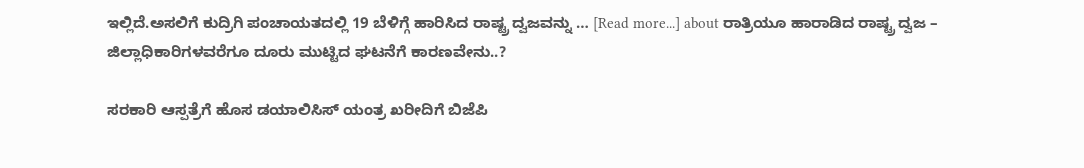ಇಲ್ಲಿದೆ.ಅಸಲಿಗೆ ಕುದ್ರಿಗಿ ಪಂಚಾಯತದಲ್ಲಿ 19 ಬೆಳಿಗ್ಗೆ ಹಾರಿಸಿದ ರಾಷ್ಟ್ರ ದ್ವಜವನ್ನು … [Read more...] about ರಾತ್ರಿಯೂ ಹಾರಾಡಿದ ರಾಷ್ಟ್ರ ದ್ವಜ – ಜಿಲ್ಲಾಧಿಕಾರಿಗಳವರೆಗೂ ದೂರು ಮುಟ್ಟಿದ ಘಟನೆಗೆ ಕಾರಣವೇನು..?

ಸರಕಾರಿ ಆಸ್ಪತ್ರೆಗೆ ಹೊಸ ಡಯಾಲಿಸಿಸ್ ಯಂತ್ರ ಖರೀದಿಗೆ ಬಿಜೆಪಿ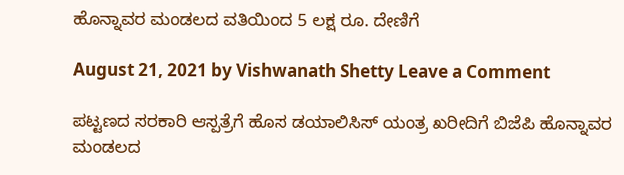ಹೊನ್ನಾವರ ಮಂಡಲದ ವತಿಯಿಂದ 5 ಲಕ್ಷ ರೂ. ದೇಣಿಗೆ

August 21, 2021 by Vishwanath Shetty Leave a Comment

ಪಟ್ಟಣದ ಸರಕಾರಿ ಆಸ್ಪತ್ರೆಗೆ ಹೊಸ ಡಯಾಲಿಸಿಸ್ ಯಂತ್ರ ಖರೀದಿಗೆ ಬಿಜೆಪಿ ಹೊನ್ನಾವರ ಮಂಡಲದ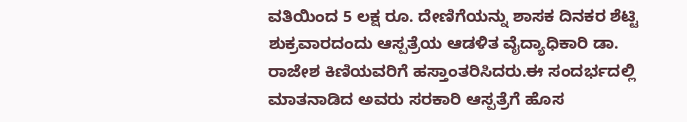ವತಿಯಿಂದ 5 ಲಕ್ಷ ರೂ. ದೇಣಿಗೆಯನ್ನು ಶಾಸಕ ದಿನಕರ ಶೆಟ್ಟಿ ಶುಕ್ರವಾರದಂದು ಆಸ್ಪತ್ರೆಯ ಆಡಳಿತ ವೈದ್ಯಾಧಿಕಾರಿ ಡಾ. ರಾಜೇಶ ಕಿಣಿಯವರಿಗೆ ಹಸ್ತಾಂತರಿಸಿದರು.ಈ ಸಂದರ್ಭದಲ್ಲಿ ಮಾತನಾಡಿದ ಅವರು ಸರಕಾರಿ ಆಸ್ಪತ್ರೆಗೆ ಹೊಸ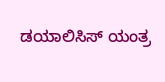ಡಯಾಲಿಸಿಸ್ ಯಂತ್ರ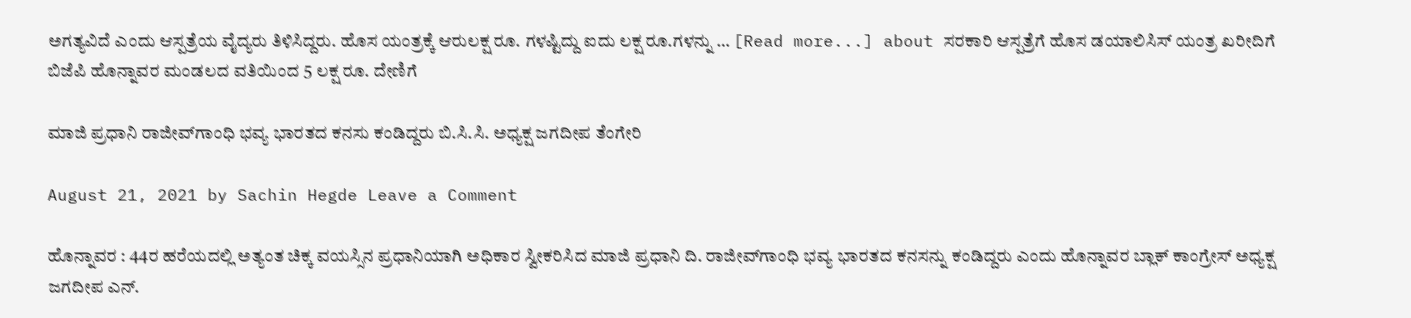ಅಗತ್ಯವಿದೆ ಎಂದು ಆಸ್ಪತ್ರೆಯ ವೈದ್ಯರು ತಿಳಿಸಿದ್ದರು. ಹೊಸ ಯಂತ್ರಕ್ಕೆ ಆರುಲಕ್ಷ ರೂ. ಗಳಷ್ಟಿದ್ದು ಐದು ಲಕ್ಷ ರೂ.ಗಳನ್ನು … [Read more...] about ಸರಕಾರಿ ಆಸ್ಪತ್ರೆಗೆ ಹೊಸ ಡಯಾಲಿಸಿಸ್ ಯಂತ್ರ ಖರೀದಿಗೆ ಬಿಜೆಪಿ ಹೊನ್ನಾವರ ಮಂಡಲದ ವತಿಯಿಂದ 5 ಲಕ್ಷ ರೂ. ದೇಣಿಗೆ

ಮಾಜಿ ಪ್ರಧಾನಿ ರಾಜೀವ್‍ಗಾಂಧಿ ಭವ್ಯ ಭಾರತದ ಕನಸು ಕಂಡಿದ್ದರು ಬಿ.ಸಿ.ಸಿ. ಅಧ್ಯಕ್ಷ ಜಗದೀಪ ತೆಂಗೇರಿ

August 21, 2021 by Sachin Hegde Leave a Comment

ಹೊನ್ನಾವರ : 44ರ ಹರೆಯದಲ್ಲಿ ಅತ್ಯಂತ ಚಿಕ್ಕ ವಯಸ್ಸಿನ ಪ್ರಧಾನಿಯಾಗಿ ಅಧಿಕಾರ ಸ್ವೀಕರಿಸಿದ ಮಾಜಿ ಪ್ರಧಾನಿ ದಿ. ರಾಜೀವ್‍ಗಾಂಧಿ ಭವ್ಯ ಭಾರತದ ಕನಸನ್ನು ಕಂಡಿದ್ದರು ಎಂದು ಹೊನ್ನಾವರ ಬ್ಲಾಕ್ ಕಾಂಗ್ರೇಸ್ ಅಧ್ಯಕ್ಷ ಜಗದೀಪ ಎನ್.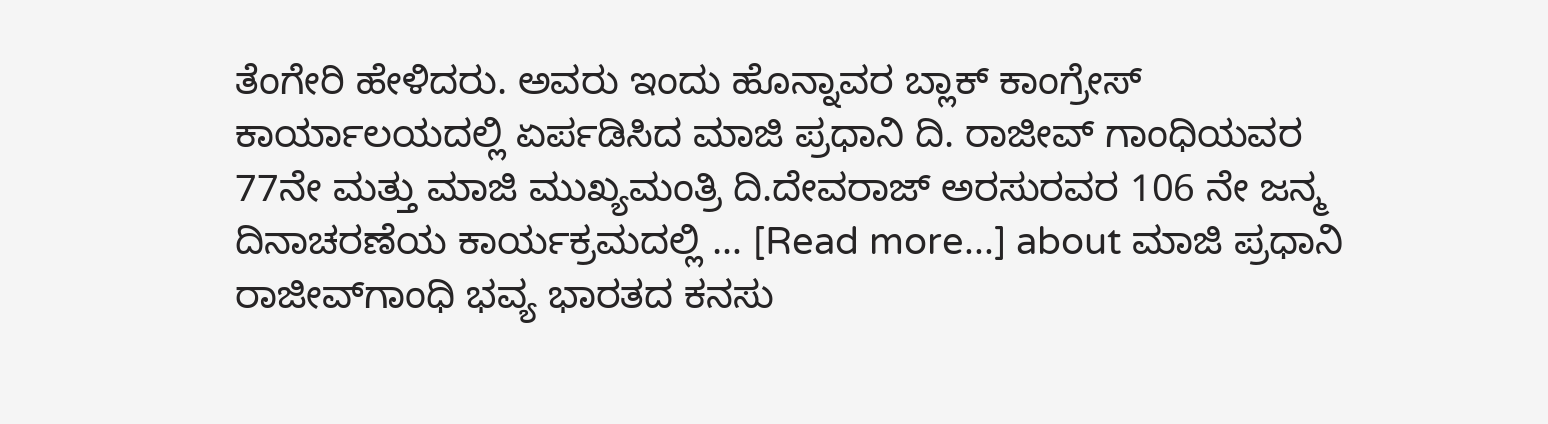ತೆಂಗೇರಿ ಹೇಳಿದರು. ಅವರು ಇಂದು ಹೊನ್ನಾವರ ಬ್ಲಾಕ್ ಕಾಂಗ್ರೇಸ್ ಕಾರ್ಯಾಲಯದಲ್ಲಿ ಏರ್ಪಡಿಸಿದ ಮಾಜಿ ಪ್ರಧಾನಿ ದಿ. ರಾಜೀವ್ ಗಾಂಧಿಯವರ 77ನೇ ಮತ್ತು ಮಾಜಿ ಮುಖ್ಯಮಂತ್ರಿ ದಿ.ದೇವರಾಜ್ ಅರಸುರವರ 106 ನೇ ಜನ್ಮ ದಿನಾಚರಣೆಯ ಕಾರ್ಯಕ್ರಮದಲ್ಲಿ … [Read more...] about ಮಾಜಿ ಪ್ರಧಾನಿ ರಾಜೀವ್‍ಗಾಂಧಿ ಭವ್ಯ ಭಾರತದ ಕನಸು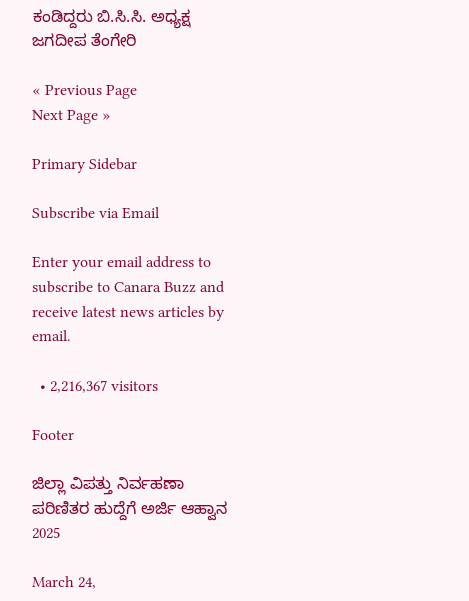ಕಂಡಿದ್ದರು ಬಿ.ಸಿ.ಸಿ. ಅಧ್ಯಕ್ಷ ಜಗದೀಪ ತೆಂಗೇರಿ

« Previous Page
Next Page »

Primary Sidebar

Subscribe via Email

Enter your email address to subscribe to Canara Buzz and receive latest news articles by email.

  • 2,216,367 visitors

Footer

ಜಿಲ್ಲಾ ವಿಪತ್ತು ನಿರ್ವಹಣಾ ಪರಿಣಿತರ ಹುದ್ದೆಗೆ ಅರ್ಜಿ ಆಹ್ವಾನ 2025

March 24,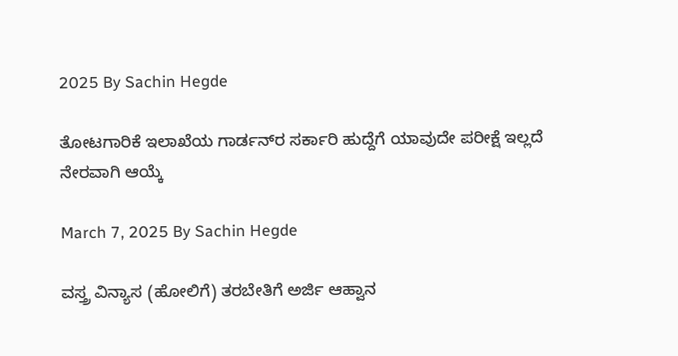2025 By Sachin Hegde

ತೋಟಗಾರಿಕೆ ಇಲಾಖೆಯ ಗಾರ್ಡನ್‌ರ ಸರ್ಕಾರಿ ಹುದ್ದೆಗೆ ಯಾವುದೇ ಪರೀಕ್ಷೆ ಇಲ್ಲದೆ ನೇರವಾಗಿ ಆಯ್ಕೆ

March 7, 2025 By Sachin Hegde

ವಸ್ತ್ರ ವಿನ್ಯಾಸ (ಹೋಲಿಗೆ) ತರಬೇತಿಗೆ ಅರ್ಜಿ ಆಹ್ವಾನ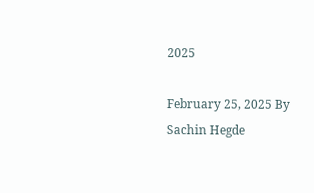2025

February 25, 2025 By Sachin Hegde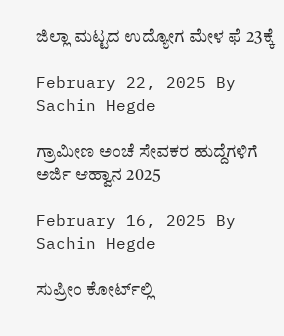ಜಿಲ್ಲಾ ಮಟ್ಟದ ಉದ್ಯೋಗ ಮೇಳ ಫೆ 23ಕ್ಕೆ

February 22, 2025 By Sachin Hegde

ಗ್ರಾಮೀಣ ಅಂಚೆ ಸೇವಕರ ಹುದ್ದೆಗಳಿಗೆ ಅರ್ಜಿ ಆಹ್ವಾನ 2025

February 16, 2025 By Sachin Hegde

ಸುಪ್ರೀಂ ಕೋರ್ಟ್‌ಲ್ಲಿ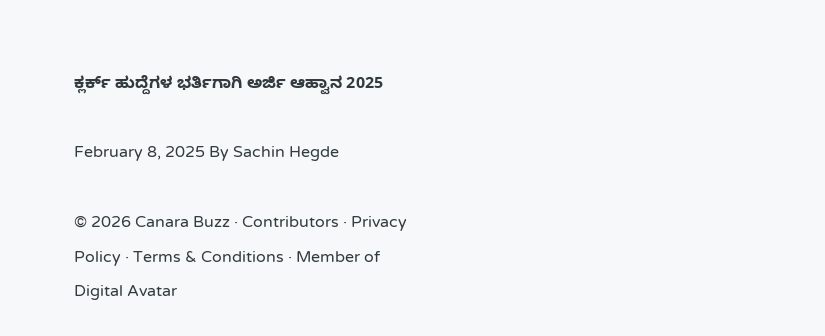ಕ್ಲರ್ಕ್ ಹುದ್ದೆಗಳ ಭರ್ತಿಗಾಗಿ ಅರ್ಜಿ ಆಹ್ವಾನ 2025

February 8, 2025 By Sachin Hegde

© 2026 Canara Buzz · Contributors · Privacy Policy · Terms & Conditions · Member of Digital Avatar